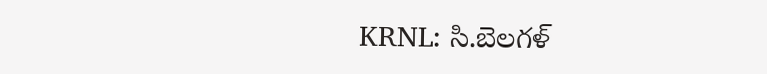KRNL: సి.బెలగళ్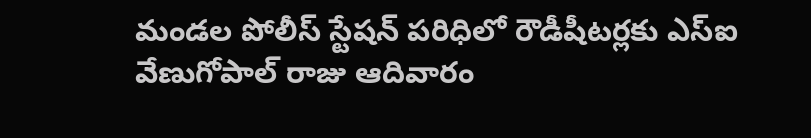మండల పోలీస్ స్టేషన్ పరిధిలో రౌడీషీటర్లకు ఎస్ఐ వేణుగోపాల్ రాజు ఆదివారం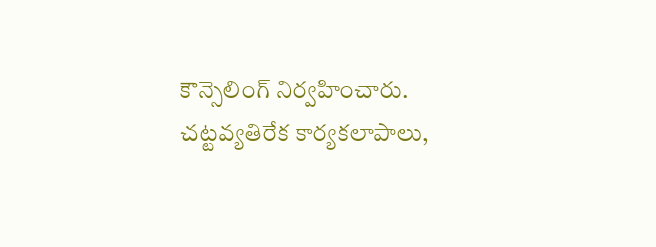కౌన్సెలింగ్ నిర్వహించారు. చట్టవ్యతిరేక కార్యకలాపాలు,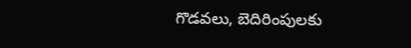గొడవలు, బెదిరింపులకు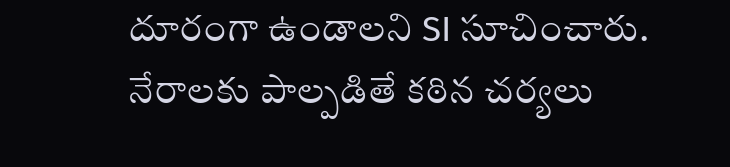దూరంగా ఉండాలని SI సూచించారు. నేరాలకు పాల్పడితే కఠిన చర్యలు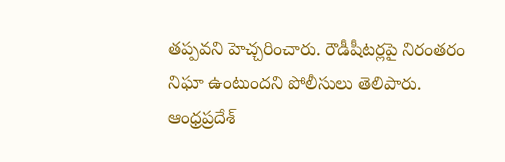తప్పవని హెచ్చరించారు. రౌడీషీటర్లపై నిరంతరం నిఘా ఉంటుందని పోలీసులు తెలిపారు.
ఆంధ్రప్రదేశ్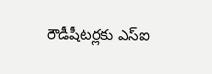రౌడీషీటర్లకు ఎస్ఐ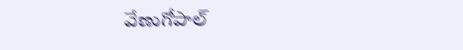వేణుగోపాల్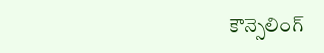కౌన్సెలింగ్